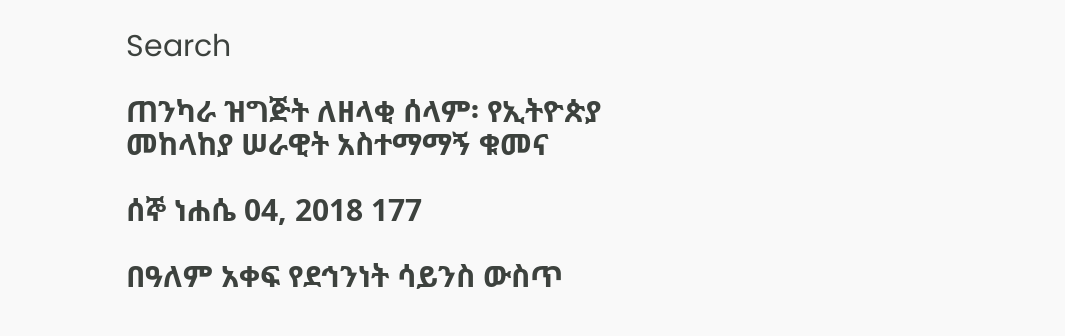Search

ጠንካራ ዝግጅት ለዘላቂ ሰላም፡ የኢትዮጵያ መከላከያ ሠራዊት አስተማማኝ ቁመና

ሰኞ ነሐሴ 04, 2018 177

በዓለም አቀፍ የደኅንነት ሳይንስ ውስጥ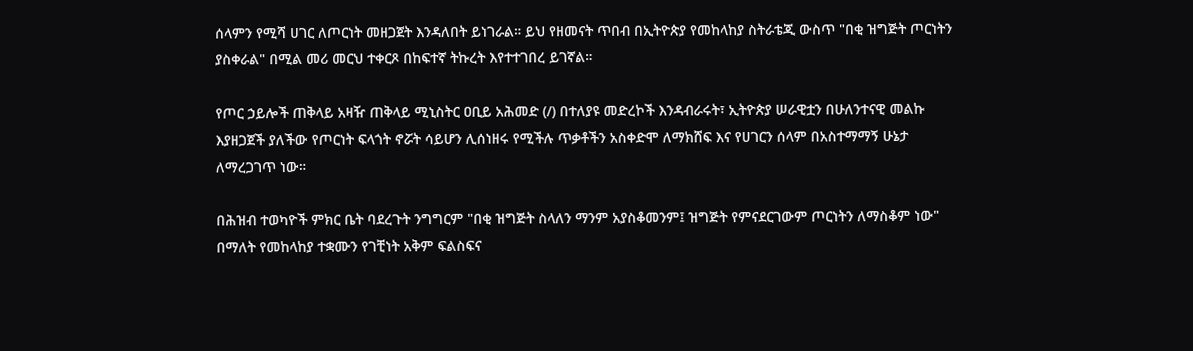ሰላምን የሚሻ ሀገር ለጦርነት መዘጋጀት እንዳለበት ይነገራል። ይህ የዘመናት ጥበብ በኢትዮጵያ የመከላከያ ስትራቴጂ ውስጥ "በቂ ዝግጅት ጦርነትን ያስቀራል" በሚል መሪ መርህ ተቀርጾ በከፍተኛ ትኩረት እየተተገበረ ይገኛል።

የጦር ኃይሎች ጠቅላይ አዛዥ ጠቅላይ ሚኒስትር ዐቢይ አሕመድ (/) በተለያዩ መድረኮች እንዳብራሩት፣ ኢትዮጵያ ሠራዊቷን በሁለንተናዊ መልኩ እያዘጋጀች ያለችው የጦርነት ፍላጎት ኖሯት ሳይሆን ሊሰነዘሩ የሚችሉ ጥቃቶችን አስቀድሞ ለማክሸፍ እና የሀገርን ሰላም በአስተማማኝ ሁኔታ ለማረጋገጥ ነው።

በሕዝብ ተወካዮች ምክር ቤት ባደረጉት ንግግርም "በቂ ዝግጅት ስላለን ማንም አያስቆመንም፤ ዝግጅት የምናደርገውም ጦርነትን ለማስቆም ነው" በማለት የመከላከያ ተቋሙን የገቺነት አቅም ፍልስፍና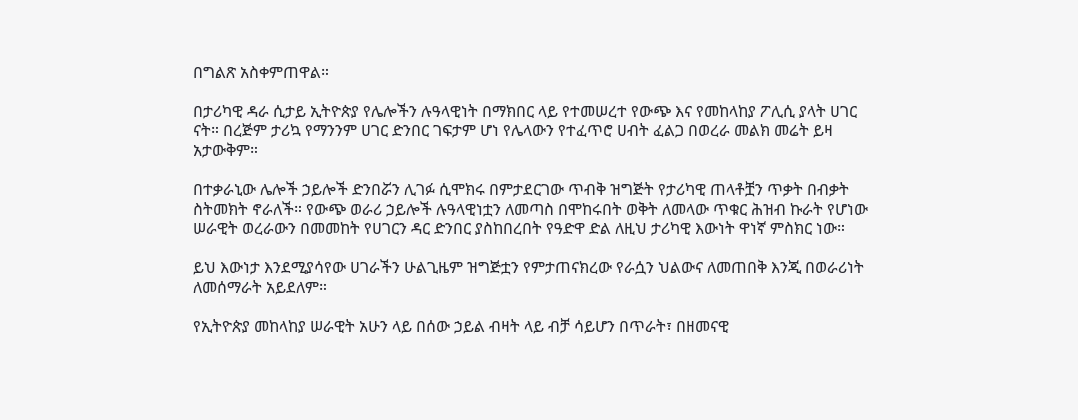በግልጽ አስቀምጠዋል።

በታሪካዊ ዳራ ሲታይ ኢትዮጵያ የሌሎችን ሉዓላዊነት በማክበር ላይ የተመሠረተ የውጭ እና የመከላከያ ፖሊሲ ያላት ሀገር ናት። በረጅም ታሪኳ የማንንም ሀገር ድንበር ገፍታም ሆነ የሌላውን የተፈጥሮ ሀብት ፈልጋ በወረራ መልክ መሬት ይዛ አታውቅም።

በተቃራኒው ሌሎች ኃይሎች ድንበሯን ሊገፉ ሲሞክሩ በምታደርገው ጥብቅ ዝግጅት የታሪካዊ ጠላቶቿን ጥቃት በብቃት ስትመክት ኖራለች። የውጭ ወራሪ ኃይሎች ሉዓላዊነቷን ለመጣስ በሞከሩበት ወቅት ለመላው ጥቁር ሕዝብ ኩራት የሆነው ሠራዊት ወረራውን በመመከት የሀገርን ዳር ድንበር ያስከበረበት የዓድዋ ድል ለዚህ ታሪካዊ እውነት ዋነኛ ምስክር ነው።

ይህ እውነታ እንደሚያሳየው ሀገራችን ሁልጊዜም ዝግጅቷን የምታጠናክረው የራሷን ህልውና ለመጠበቅ እንጂ በወራሪነት ለመሰማራት አይደለም።

የኢትዮጵያ መከላከያ ሠራዊት አሁን ላይ በሰው ኃይል ብዛት ላይ ብቻ ሳይሆን በጥራት፣ በዘመናዊ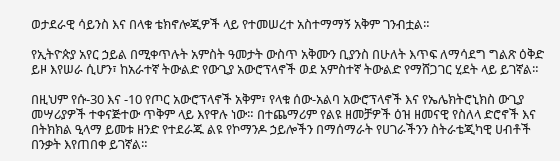ወታደራዊ ሳይንስ እና በላቁ ቴክኖሎጂዎች ላይ የተመሠረተ አስተማማኝ አቅም ገንብቷል።

የኢትዮጵያ አየር ኃይል በሚቀጥሉት አምስት ዓመታት ውስጥ አቅሙን ቢያንስ በሁለት እጥፍ ለማሳደግ ግልጽ ዕቅድ ይዞ እየሠራ ሲሆን፣ ከአራተኛ ትውልድ የውጊያ አውሮፕላኖች ወደ አምስተኛ ትውልድ የማሸጋገር ሂደት ላይ ይገኛል።

በዚህም የሱ-30 እና -10 የጦር አውሮፕላኖች አቅም፣ የላቁ ሰው-አልባ አውሮፕላኖች እና የኤሌክትሮኒክስ ውጊያ መሣሪያዎች ተቀናጅተው ጥቅም ላይ እየዋሉ ነው። በተጨማሪም የልዩ ዘመቻዎች ዕዝ ዘመናዊ የስለላ ድሮኖች እና በትክክል ዒላማ ይመቱ ዘንድ የተደራጁ ልዩ የኮማንዶ ኃይሎችን በማሰማራት የሀገራችንን ስትራቴጂካዊ ሀብቶች በንቃት እየጠበቀ ይገኛል።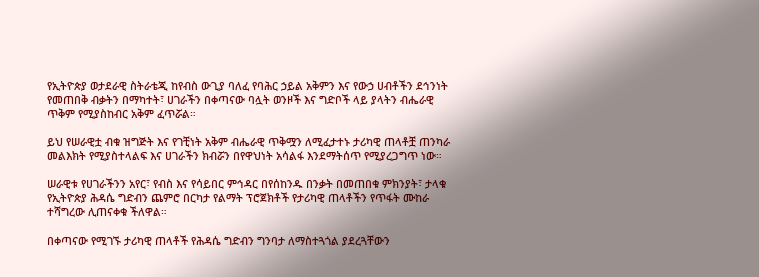የኢትዮጵያ ወታደራዊ ስትራቴጂ ከየብስ ውጊያ ባለፈ የባሕር ኃይል አቅምን እና የውኃ ሀብቶችን ደኅንነት የመጠበቅ ብቃትን በማካተት፣ ሀገራችን በቀጣናው ባሏት ወንዞች እና ግድቦች ላይ ያላትን ብሔራዊ ጥቅም የሚያስከብር አቅም ፈጥሯል።

ይህ የሠራዊቷ ብቁ ዝግጅት እና የገቺነት አቅም ብሔራዊ ጥቅሟን ለሚፈታተኑ ታሪካዊ ጠላቶቿ ጠንካራ መልእክት የሚያስተላልፍ እና ሀገራችን ክብሯን በየዋህነት አሳልፋ እንደማትሰጥ የሚያረጋግጥ ነው።

ሠራዊቱ የሀገራችንን አየር፣ የብስ እና የሳይበር ምኅዳር በየሰከንዱ በንቃት በመጠበቁ ምክንያት፣ ታላቁ የኢትዮጵያ ሕዳሴ ግድብን ጨምሮ በርካታ የልማት ፕሮጀክቶች የታሪካዊ ጠላቶችን የጥፋት ሙከራ ተሻግረው ሊጠናቀቁ ችለዋል።

በቀጣናው የሚገኙ ታሪካዊ ጠላቶች የሕዳሴ ግድብን ግንባታ ለማስተጓጎል ያደረጓቸውን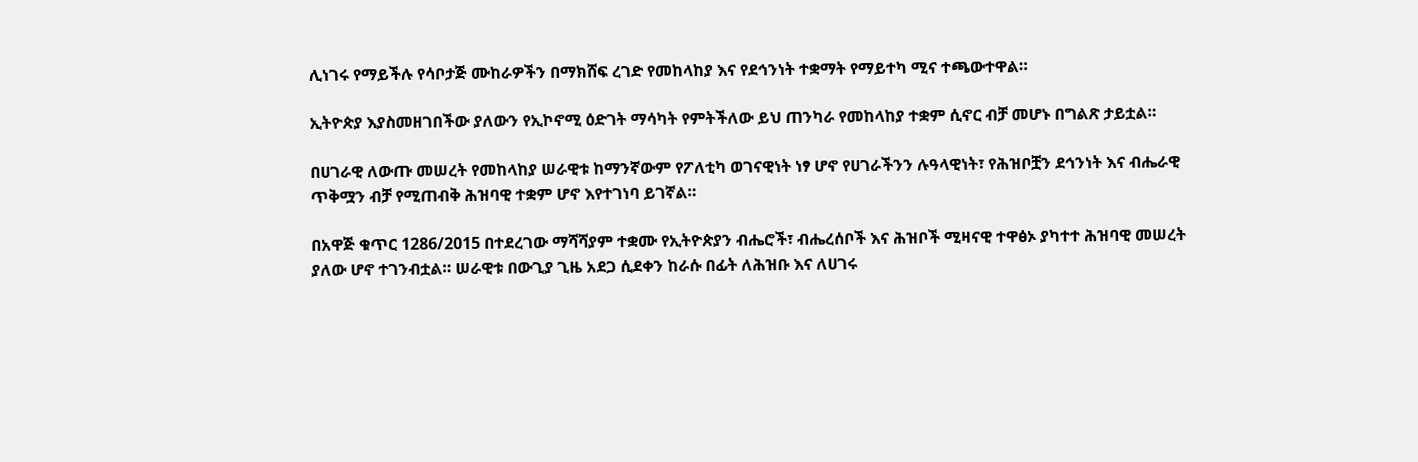ሊነገሩ የማይችሉ የሳቦታጅ ሙከራዎችን በማክሸፍ ረገድ የመከላከያ እና የደኅንነት ተቋማት የማይተካ ሚና ተጫውተዋል።

ኢትዮጵያ እያስመዘገበችው ያለውን የኢኮኖሚ ዕድገት ማሳካት የምትችለው ይህ ጠንካራ የመከላከያ ተቋም ሲኖር ብቻ መሆኑ በግልጽ ታይቷል።

በሀገራዊ ለውጡ መሠረት የመከላከያ ሠራዊቱ ከማንኛውም የፖለቲካ ወገናዊነት ነፃ ሆኖ የሀገራችንን ሉዓላዊነት፣ የሕዝቦቿን ደኅንነት እና ብሔራዊ ጥቅሟን ብቻ የሚጠብቅ ሕዝባዊ ተቋም ሆኖ እየተገነባ ይገኛል።

በአዋጅ ቁጥር 1286/2015 በተደረገው ማሻሻያም ተቋሙ የኢትዮጵያን ብሔሮች፣ ብሔረሰቦች እና ሕዝቦች ሚዛናዊ ተዋፅኦ ያካተተ ሕዝባዊ መሠረት ያለው ሆኖ ተገንብቷል። ሠራዊቱ በውጊያ ጊዜ አደጋ ሲደቀን ከራሱ በፊት ለሕዝቡ እና ለሀገሩ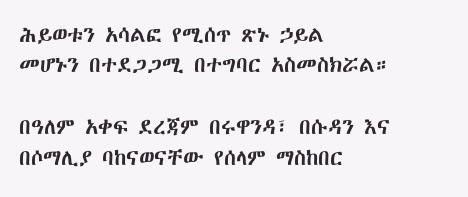ሕይወቱን አሳልፎ የሚሰጥ ጽኑ ኃይል መሆኑን በተደጋጋሚ በተግባር አስመስክሯል።

በዓለም አቀፍ ደረጃም በሩዋንዳ፣ በሱዳን እና በሶማሊያ ባከናወናቸው የሰላም ማስከበር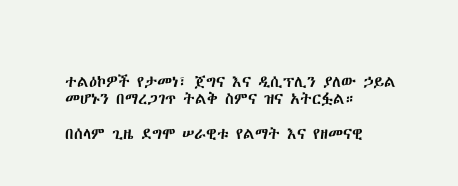ተልዕኮዎች የታመነ፣ ጀግና እና ዲሲፕሊን ያለው ኃይል መሆኑን በማረጋገጥ ትልቅ ስምና ዝና አትርፏል።

በሰላም ጊዜ ደግሞ ሠራዊቱ የልማት እና የዘመናዊ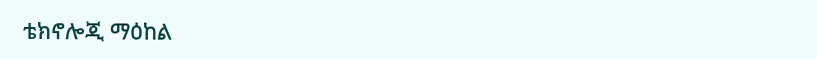ቴክኖሎጂ ማዕከል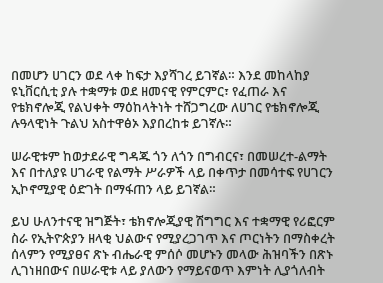በመሆን ሀገርን ወደ ላቀ ከፍታ እያሻገረ ይገኛል። እንደ መከላከያ ዩኒቨርሲቲ ያሉ ተቋማቱ ወደ ዘመናዊ የምርምር፣ የፈጠራ እና የቴክኖሎጂ የልህቀት ማዕከላትነት ተሸጋግረው ለሀገር የቴክኖሎጂ ሉዓላዊነት ጉልህ አስተዋፅኦ እያበረከቱ ይገኛሉ።

ሠራዊቱም ከወታደራዊ ግዳጁ ጎን ለጎን በግብርና፣ በመሠረተ-ልማት እና በተለያዩ ሀገራዊ የልማት ሥራዎች ላይ በቀጥታ በመሳተፍ የሀገርን ኢኮኖሚያዊ ዕድገት በማፋጠን ላይ ይገኛል።

ይህ ሁለንተናዊ ዝግጅት፣ ቴክኖሎጂያዊ ሽግግር እና ተቋማዊ የሪፎርም ስራ የኢትዮጵያን ዘላቂ ህልውና የሚያረጋገጥ እና ጦርነትን በማስቀረት ሰላምን የሚያፀና ጽኑ ብሔራዊ ምሰሶ መሆኑን መላው ሕዝባችን በጽኑ ሊገነዘበውና በሠራዊቱ ላይ ያለውን የማይናወጥ እምነት ሊያጎለብት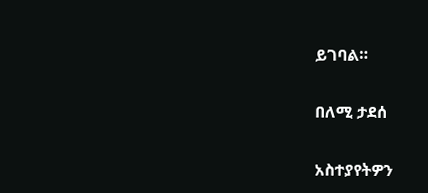ይገባል።

በለሚ ታደሰ

አስተያየትዎን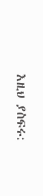እዚህ ያስፍሩ: